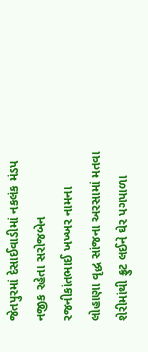જેતપુરમાં દેસાઈવાડીમાં નકલંક મંડપ નજીક રહેતા સરોજબેન રજનીકાંતભાઈ ખખ્ખર નામના લોહાણા વૃદ્ધ સાંજના અરસામાં મતવા શેરીમાંથી ફ્રુટ લઈને ઘેર પગપાળા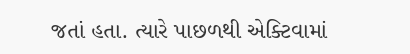જતાં હતા. ત્યારે પાછળથી એક્ટિવામાં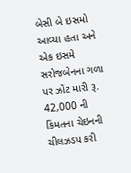બેસી બે ઇસમો આવ્યા હતા અને એક ઇસમે સરોજબેનના ગળા પર ઝોંટ મારી રૂ. 42,000 ની કિંમતના ચેઇનની ચીલઝડપ કરી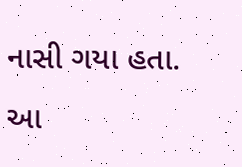નાસી ગયા હતા. આ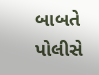બાબતે પોલીસે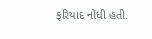ફરિયાદ નોંધી હતી.